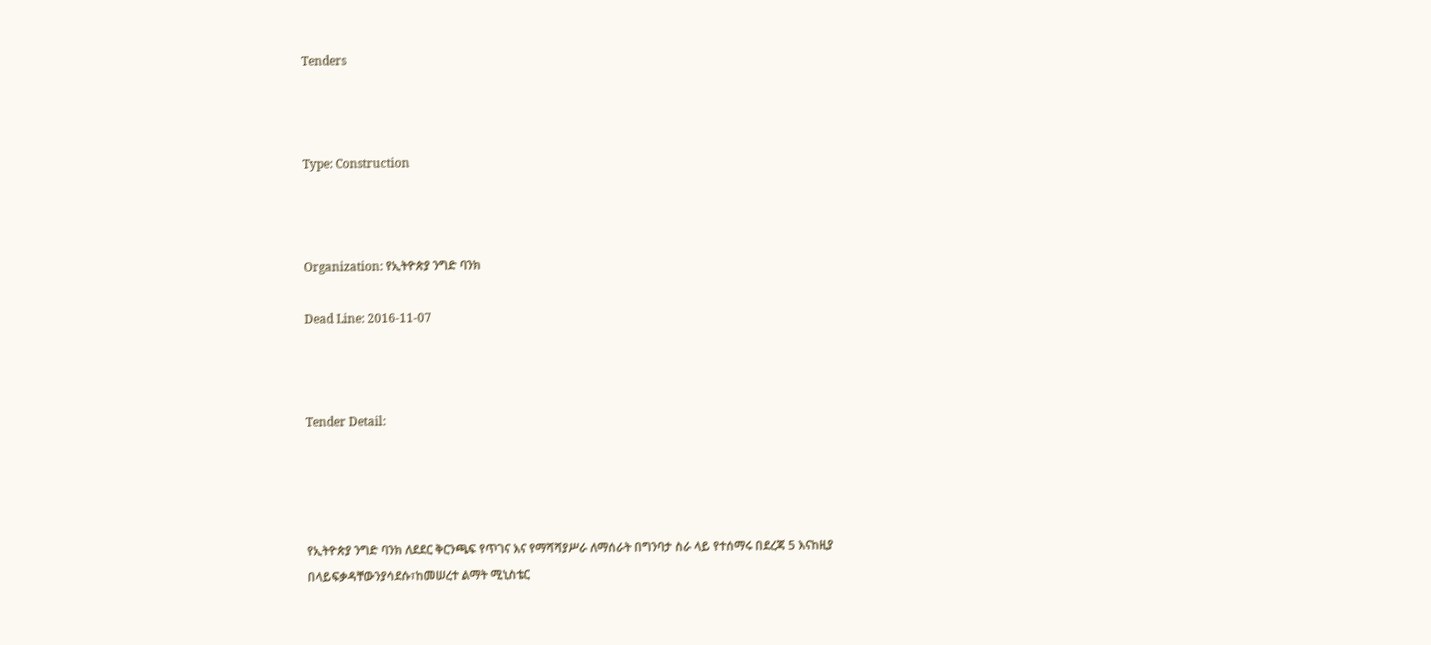Tenders



Type: Construction



Organization: የኢትዮጵያ ንግድ ባንክ

Dead Line: 2016-11-07



Tender Detail:




የኢትዮጵያ ንግድ ባንክ ለደደር ቅርንጫፍ የጥገና እና የማሻሻያሥራ ለማሰራት በግንባታ ስራ ላይ የተሰማሩ በደረጃ 5 እናከዚያ በላይፍቃዳቸውንያሳደሱ፣ከመሠረተ ልማት ሚኒስቴር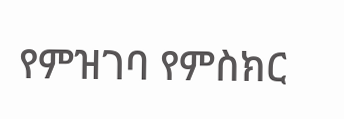የምዝገባ የምስክር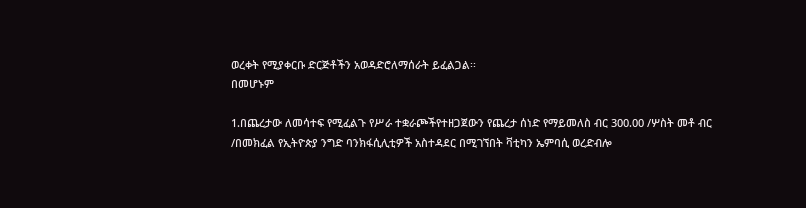ወረቀት የሚያቀርቡ ድርጅቶችን አወዳድሮለማሰራት ይፈልጋል፡፡
በመሆኑም

1.በጨረታው ለመሳተፍ የሚፈልጉ የሥራ ተቋራጮችየተዘጋጀውን የጨረታ ሰነድ የማይመለስ ብር 300.00 /ሦስት መቶ ብር /በመክፈል የኢትዮጵያ ንግድ ባንክፋሲሊቲዎች አስተዳደር በሚገኘበት ቫቲካን ኤምባሲ ወረድብሎ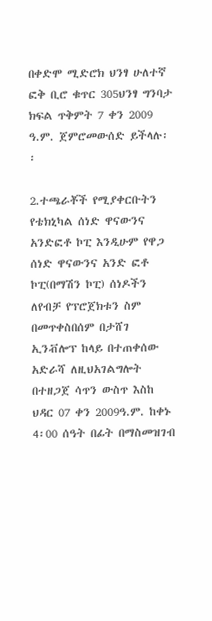በቀድሞ ሚድሮክ ህንፃ ሁለተኛ ፎቅ ቢሮ ቁጥር 305ህንፃ ግንባታ ክፍል ጥቅምት 7 ቀን 2009 ዓ.ም. ጀምሮመውሰድ ይችላሉ፡፡

2.ተጫራቾች የሚያቀርቡትን የቴክኒካል ሰነድ ዋናውንና አንድፎቶ ኮፒ እንዲሁም የዋጋ ሰነድ ዋናውንና አንድ ፎቶ ኮፒ(በማሽን ኮፒ) ሰነዶችን ለየብቻ የፕሮጀክቱን ስም በመጥቀስበሰም በታሸገ ኢንቭሎፕ ከላይ በተጠቀሰው አድራሻ ለዚህአገልግሎት በተዘጋጀ ሳጥን ውስጥ እስከ ህዳር 07 ቀን 2009ዓ.ም. ከቀኑ 4፡00 ሰዓት በፊት በማስመዝገብ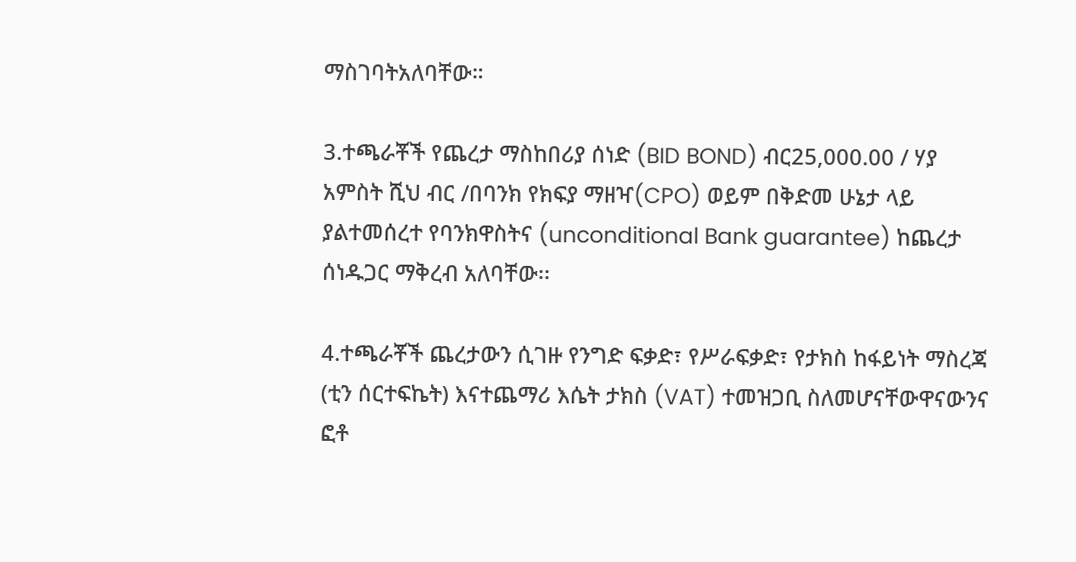ማስገባትአለባቸው።

3.ተጫራቾች የጨረታ ማስከበሪያ ሰነድ (BID BOND) ብር25,000.00 / ሃያ አምስት ሺህ ብር /በባንክ የክፍያ ማዘዣ(CPO) ወይም በቅድመ ሁኔታ ላይ ያልተመሰረተ የባንክዋስትና (unconditional Bank guarantee) ከጨረታ ሰነዱጋር ማቅረብ አለባቸው፡፡

4.ተጫራቾች ጨረታውን ሲገዙ የንግድ ፍቃድ፣ የሥራፍቃድ፣ የታክስ ከፋይነት ማስረጃ (ቲን ሰርተፍኬት) እናተጨማሪ እሴት ታክስ (VAT) ተመዝጋቢ ስለመሆናቸውዋናውንና ፎቶ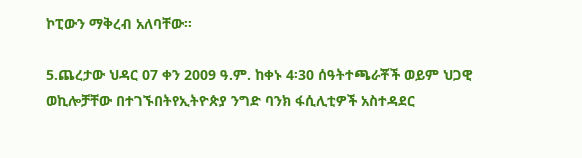ኮፒውን ማቅረብ አለባቸው፡፡

5.ጨረታው ህዳር 07 ቀን 2009 ዓ.ም. ከቀኑ 4፡30 ሰዓትተጫራቾች ወይም ህጋዊ ወኪሎቻቸው በተገኙበትየኢትዮጵያ ንግድ ባንክ ፋሲሊቲዎች አስተዳደር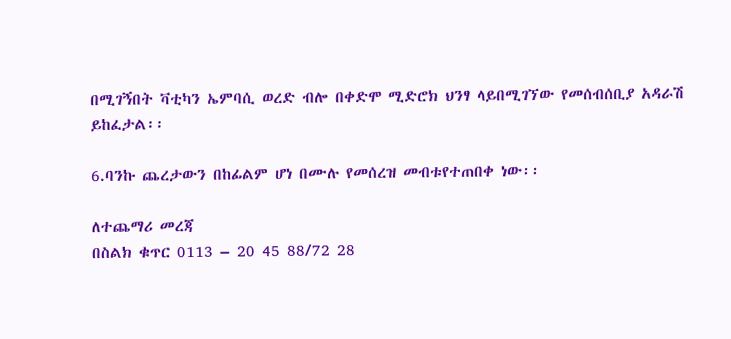በሚገኝበት ቫቲካን ኤምባሲ ወረድ ብሎ በቀድሞ ሚድሮክ ህንፃ ላይበሚገኘው የመሰብሰቢያ አዳራሽ ይከፈታል፡፡

6.ባንኩ ጨረታውን በከፊልም ሆነ በሙሉ የመሰረዝ መብቱየተጠበቀ ነው፡፡

ለተጨማሪ መረጃ
በስልክ ቁጥር 0113 – 20 45 88/72 28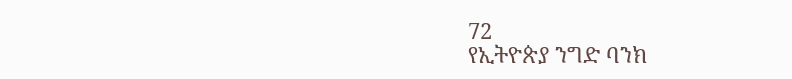72
የኢትዮጵያ ንግድ ባንክ